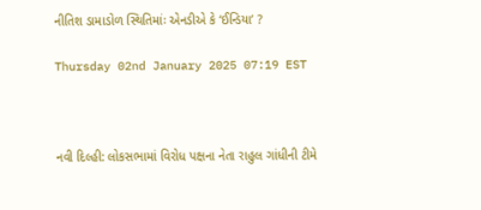નીતિશ ડામાડોળ સ્થિતિમાંઃ એનડીએ કે ‘ઈન્ડિયા’ ?

Thursday 02nd January 2025 07:19 EST



નવી દિલ્હી: લોકસભામાં વિરોધ પક્ષના નેતા રાહુલ ગાંધીની ટીમે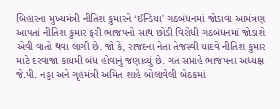બિહારના મુખ્યમંત્રી નીતિશ કુમારને ‘ઈન્ડિયા' ગઠબંધનમાં જોડાવા આમંત્રણ આપતાં નીતિશ કુમાર ફરી ભાજપનો સાથ છોડી વિરોધી ગઠબંધનમાં જોડાશે એવી વાતો થવા લાગી છે. જો કે, રાજદના નેતા તેજસ્વી યાદવે નીતિશ કુમાર માટે દરવાજા કાયમી બંધ હોવાનું જણાવ્યું છે. ગત સપ્તાહે ભાજપના અધ્યક્ષ જે.પી. નડ્ડા અને ગૃહમંત્રી અમિત શાહે બોલાવેલી બેઠકમાં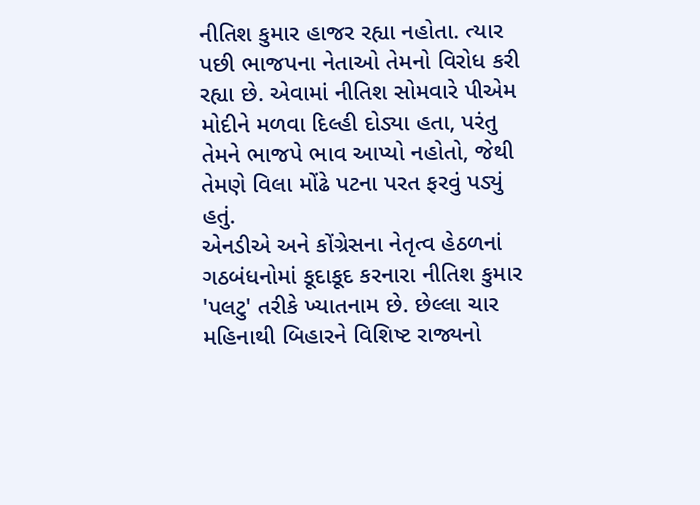નીતિશ કુમાર હાજર રહ્યા નહોતા. ત્યાર પછી ભાજપના નેતાઓ તેમનો વિરોધ કરી રહ્યા છે. એવામાં નીતિશ સોમવારે પીએમ મોદીને મળવા દિલ્હી દોડ્યા હતા, પરંતુ તેમને ભાજપે ભાવ આપ્યો નહોતો, જેથી તેમણે વિલા મોંઢે પટના પરત ફરવું પડ્યું હતું.
એનડીએ અને કોંગ્રેસના નેતૃત્વ હેઠળનાં ગઠબંધનોમાં કૂદાકૂદ કરનારા નીતિશ કુમાર 'પલટુ' તરીકે ખ્યાતનામ છે. છેલ્લા ચાર મહિનાથી બિહારને વિશિષ્ટ રાજ્યનો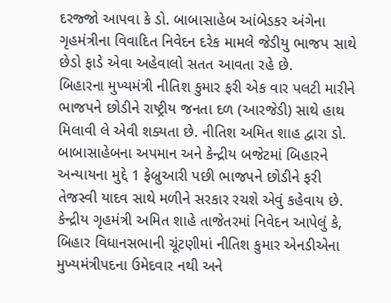દરજ્જો આપવા કે ડો. બાબાસાહેબ આંબેડકર અંગેના ગૃહમંત્રીના વિવાદિત નિવેદન દરેક મામલે જેડીયુ ભાજપ સાથે છેડો ફાડે એવા અહેવાલો સતત આવતા રહે છે.
બિહારના મુખ્યમંત્રી નીતિશ કુમાર ફરી એક વાર પલટી મારીને ભાજપને છોડીને રાષ્ટ્રીય જનતા દળ (આરજેડી) સાથે હાથ મિલાવી લે એવી શક્યતા છે. નીતિશ અમિત શાહ દ્વારા ડો. બાબાસાહેબના અપમાન અને કેન્દ્રીય બજેટમાં બિહારને અન્યાયના મુદ્દે 1 ફેબ્રુઆરી પછી ભાજપને છોડીને ફરી તેજસ્વી યાદવ સાથે મળીને સરકાર રચશે એવું કહેવાય છે.
કેન્દ્રીય ગૃહમંત્રી અમિત શાહે તાજેતરમાં નિવેદન આપેલું કે, બિહાર વિધાનસભાની ચૂંટણીમાં નીતિશ કુમાર એનડીએના મુખ્યમંત્રીપદના ઉમેદવાર નથી અને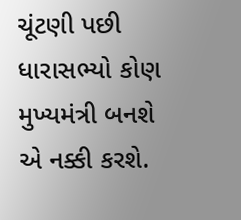ચૂંટણી પછી ધારાસભ્યો કોણ મુખ્યમંત્રી બનશે એ નક્કી કરશે.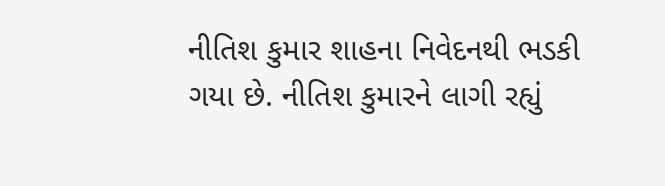નીતિશ કુમાર શાહના નિવેદનથી ભડકી ગયા છે. નીતિશ કુમારને લાગી રહ્યું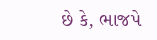છે કે, ભાજપે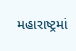મહારાષ્ટ્રમાં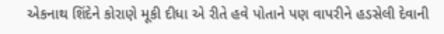એકનાથ શિંદેને કોરાણે મૂકી દીધા એ રીતે હવે પોતાને પણ વાપરીને હડસેલી દેવાની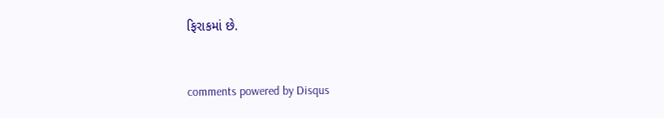ફિરાકમાં છે.


comments powered by Disqus